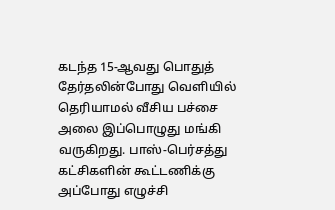கடந்த 15-ஆவது பொதுத் தேர்தலின்போது வெளியில் தெரியாமல் வீசிய பச்சை அலை இப்பொழுது மங்கி வருகிறது. பாஸ்-பெர்சத்து கட்சிகளின் கூட்டணிக்கு அப்போது எழுச்சி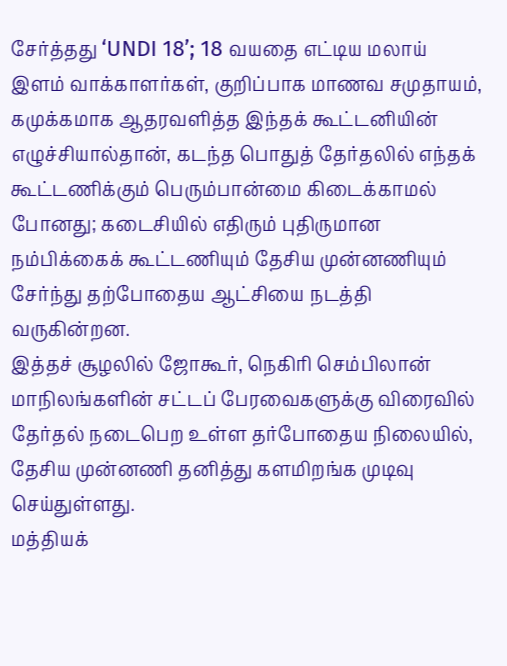சேர்த்தது ‘UNDI 18’; 18 வயதை எட்டிய மலாய் இளம் வாக்காளர்கள், குறிப்பாக மாணவ சமுதாயம், கமுக்கமாக ஆதரவளித்த இந்தக் கூட்டனியின் எழுச்சியால்தான், கடந்த பொதுத் தேர்தலில் எந்தக் கூட்டணிக்கும் பெரும்பான்மை கிடைக்காமல் போனது; கடைசியில் எதிரும் புதிருமான நம்பிக்கைக் கூட்டணியும் தேசிய முன்னணியும் சேர்ந்து தற்போதைய ஆட்சியை நடத்தி வருகின்றன.
இத்தச் சூழலில் ஜோகூர், நெகிரி செம்பிலான் மாநிலங்களின் சட்டப் பேரவைகளுக்கு விரைவில் தேர்தல் நடைபெற உள்ள தர்போதைய நிலையில், தேசிய முன்னணி தனித்து களமிறங்க முடிவு செய்துள்ளது.
மத்தியக்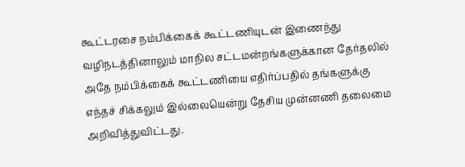கூட்டரசை நம்பிக்கைக் கூட்டணியுடன் இணைந்து வழிநடத்தினாலும் மாநில சட்டமன்றங்களுக்கான தேர்தலில் அதே நம்பிக்கைக் கூட்டணியை எதிர்ப்பதில் தங்களுக்கு எந்தச் சிக்கலும் இல்லையென்று தேசிய முன்னணி தலைமை அறிவித்துவிட்டது.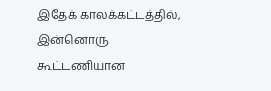இதேக் காலக்கட்டத்தில், இன்னொரு கூட்டணியான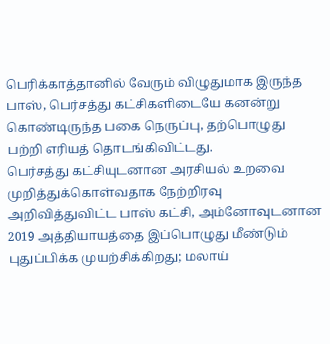பெரிக்காத்தானில் வேரும் விழுதுமாக இருந்த பாஸ், பெர்சத்து கட்சிகளிடையே கனன்று கொண்டிருந்த பகை நெருப்பு, தற்பொழுது பற்றி எரியத் தொடங்கிவிட்டது.
பெர்சத்து கட்சியுடனான அரசியல் உறவை முறித்துக்கொள்வதாக நேற்றிரவு அறிவித்துவிட்ட பாஸ் கட்சி, அம்னோவுடனான 2019 அத்தியாயத்தை இப்பொழுது மீண்டும் புதுப்பிக்க முயற்சிக்கிறது; மலாய்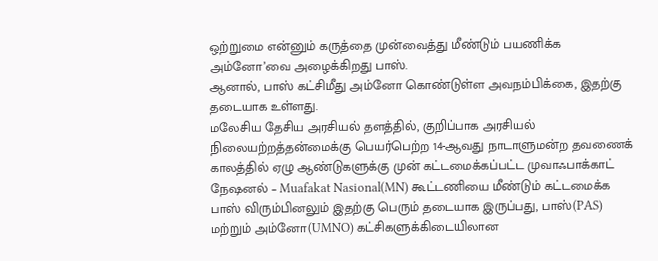ஒற்றுமை என்னும் கருத்தை முன்வைத்து மீண்டும் பயணிக்க அம்னோ’வை அழைக்கிறது பாஸ்.
ஆனால், பாஸ் கட்சிமீது அம்னோ கொண்டுள்ள அவநம்பிக்கை, இதற்கு தடையாக உள்ளது.
மலேசிய தேசிய அரசியல் தளத்தில், குறிப்பாக அரசியல் நிலையற்றத்தன்மைக்கு பெயர்பெற்ற 14-ஆவது நாடாளுமன்ற தவணைக் காலத்தில் ஏழு ஆண்டுகளுக்கு முன் கட்டமைக்கப்பட்ட முவாஃபாக்காட் நேஷனல் – Muafakat Nasional(MN) கூட்டணியை மீண்டும் கட்டமைக்க பாஸ் விரும்பினலும் இதற்கு பெரும் தடையாக இருப்பது, பாஸ்(PAS) மற்றும் அம்னோ(UMNO) கட்சிகளுக்கிடையிலான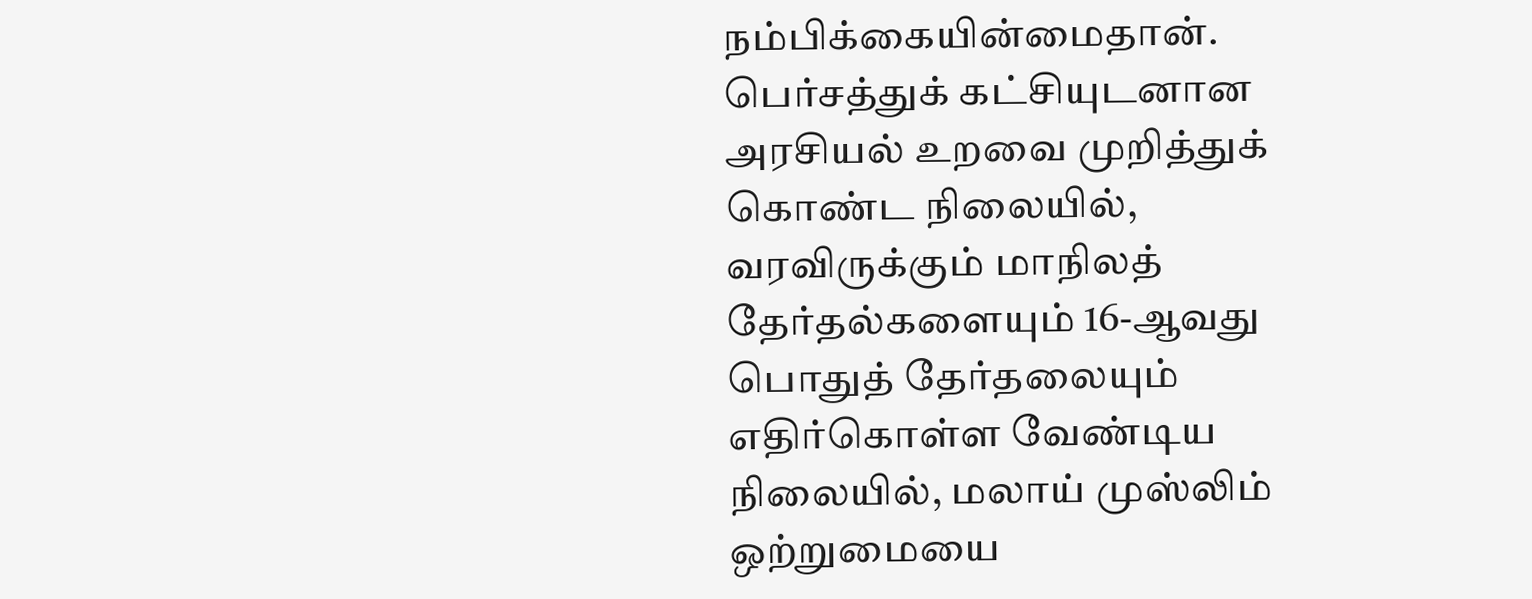நம்பிக்கையின்மைதான்.
பெர்சத்துக் கட்சியுடனான அரசியல் உறவை முறித்துக் கொண்ட நிலையில், வரவிருக்கும் மாநிலத் தேர்தல்களையும் 16-ஆவது பொதுத் தேர்தலையும் எதிர்கொள்ள வேண்டிய நிலையில், மலாய் முஸ்லிம் ஒற்றுமையை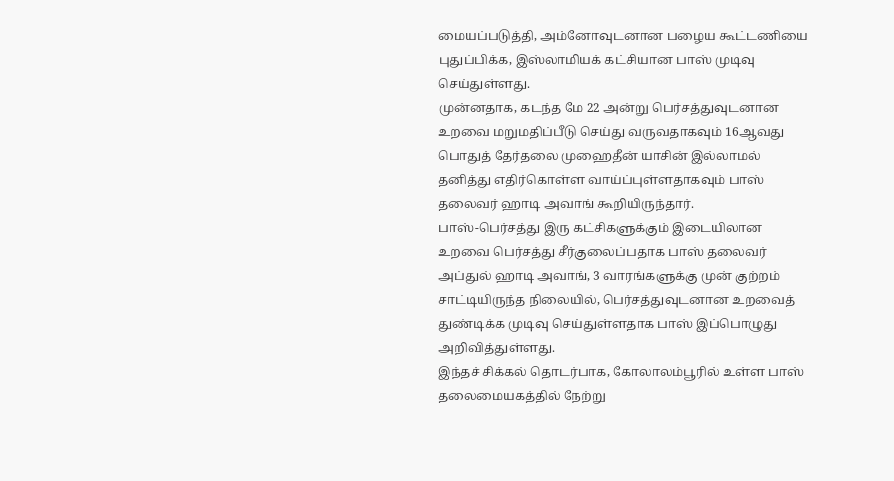மையப்படுத்தி, அம்னோவுடனான பழைய கூட்டணியை புதுப்பிக்க, இஸ்லாமியக் கட்சியான பாஸ் முடிவு செய்துள்ளது.
முன்னதாக, கடந்த மே 22 அன்று பெர்சத்துவுடனான உறவை மறுமதிப்பீடு செய்து வருவதாகவும் 16ஆவது பொதுத் தேர்தலை முஹைதீன் யாசின் இல்லாமல் தனித்து எதிர்கொள்ள வாய்ப்புள்ளதாகவும் பாஸ் தலைவர் ஹாடி அவாங் கூறியிருந்தார்.
பாஸ்-பெர்சத்து இரு கட்சிகளுக்கும் இடையிலான உறவை பெர்சத்து சீர்குலைப்பதாக பாஸ் தலைவர் அப்துல் ஹாடி அவாங், 3 வாரங்களுக்கு முன் குற்றம் சாட்டியிருந்த நிலையில், பெர்சத்துவுடனான உறவைத் துண்டிக்க முடிவு செய்துள்ளதாக பாஸ் இப்பொழுது அறிவித்துள்ளது.
இந்தச் சிக்கல் தொடர்பாக, கோலாலம்பூரில் உள்ள பாஸ் தலைமையகத்தில் நேற்று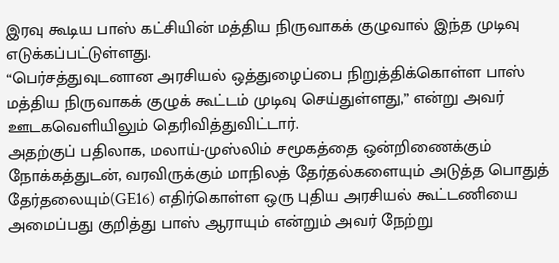இரவு கூடிய பாஸ் கட்சியின் மத்திய நிருவாகக் குழுவால் இந்த முடிவு எடுக்கப்பட்டுள்ளது.
“பெர்சத்துவுடனான அரசியல் ஒத்துழைப்பை நிறுத்திக்கொள்ள பாஸ் மத்திய நிருவாகக் குழுக் கூட்டம் முடிவு செய்துள்ளது,” என்று அவர் ஊடகவெளியிலும் தெரிவித்துவிட்டார்.
அதற்குப் பதிலாக, மலாய்-முஸ்லிம் சமூகத்தை ஒன்றிணைக்கும் நோக்கத்துடன், வரவிருக்கும் மாநிலத் தேர்தல்களையும் அடுத்த பொதுத் தேர்தலையும்(GE16) எதிர்கொள்ள ஒரு புதிய அரசியல் கூட்டணியை அமைப்பது குறித்து பாஸ் ஆராயும் என்றும் அவர் நேற்று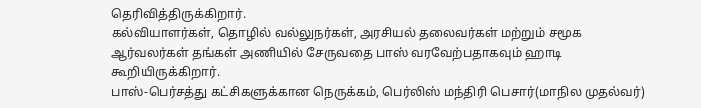தெரிவித்திருக்கிறார்.
கல்வியாளர்கள், தொழில் வல்லுநர்கள், அரசியல் தலைவர்கள் மற்றும் சமூக ஆர்வலர்கள் தங்கள் அணியில் சேருவதை பாஸ் வரவேற்பதாகவும் ஹாடி கூறியிருக்கிறார்.
பாஸ்-பெர்சத்து கட்சிகளுக்கான நெருக்கம், பெர்லிஸ் மந்திரி பெசார்(மாநில முதல்வர்)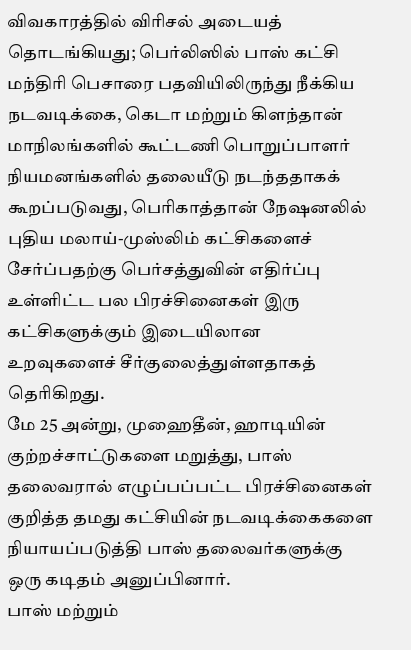விவகாரத்தில் விரிசல் அடையத் தொடங்கியது; பெர்லிஸில் பாஸ் கட்சி மந்திரி பெசாரை பதவியிலிருந்து நீக்கிய நடவடிக்கை, கெடா மற்றும் கிளந்தான் மாநிலங்களில் கூட்டணி பொறுப்பாளர் நியமனங்களில் தலையீடு நடந்ததாகக் கூறப்படுவது, பெரிகாத்தான் நேஷனலில் புதிய மலாய்-முஸ்லிம் கட்சிகளைச் சேர்ப்பதற்கு பெர்சத்துவின் எதிர்ப்பு உள்ளிட்ட பல பிரச்சினைகள் இரு கட்சிகளுக்கும் இடையிலான உறவுகளைச் சீர்குலைத்துள்ளதாகத் தெரிகிறது.
மே 25 அன்று, முஹைதீன், ஹாடியின் குற்றச்சாட்டுகளை மறுத்து, பாஸ் தலைவரால் எழுப்பப்பட்ட பிரச்சினைகள் குறித்த தமது கட்சியின் நடவடிக்கைகளை நியாயப்படுத்தி பாஸ் தலைவர்களுக்கு ஒரு கடிதம் அனுப்பினார்.
பாஸ் மற்றும்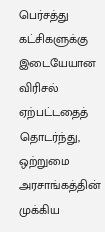பெர்சத்து கட்சிகளுக்கு இடையேயான விரிசல் ஏற்பட்டதைத் தொடர்ந்து, ஒற்றுமை அரசாங்கத்தின் முக்கிய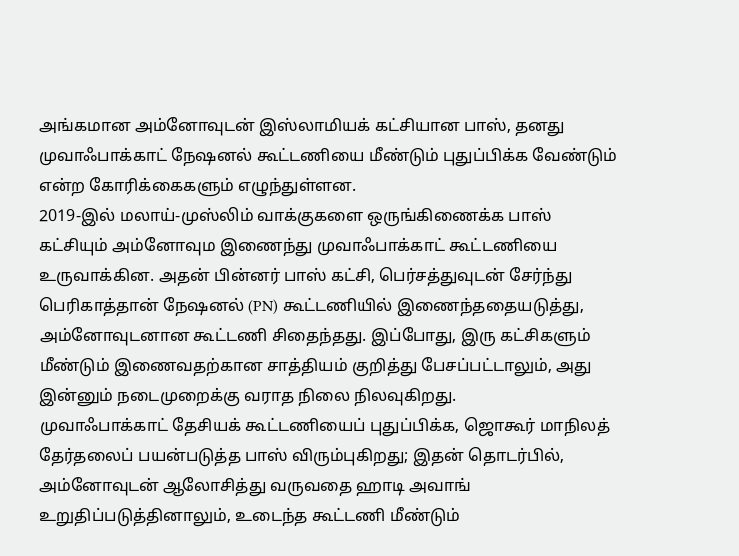அங்கமான அம்னோவுடன் இஸ்லாமியக் கட்சியான பாஸ், தனது முவாஃபாக்காட் நேஷனல் கூட்டணியை மீண்டும் புதுப்பிக்க வேண்டும் என்ற கோரிக்கைகளும் எழுந்துள்ளன.
2019-இல் மலாய்-முஸ்லிம் வாக்குகளை ஒருங்கிணைக்க பாஸ் கட்சியும் அம்னோவும இணைந்து முவாஃபாக்காட் கூட்டணியை உருவாக்கின. அதன் பின்னர் பாஸ் கட்சி, பெர்சத்துவுடன் சேர்ந்து பெரிகாத்தான் நேஷனல் (PN) கூட்டணியில் இணைந்ததையடுத்து, அம்னோவுடனான கூட்டணி சிதைந்தது. இப்போது, இரு கட்சிகளும் மீண்டும் இணைவதற்கான சாத்தியம் குறித்து பேசப்பட்டாலும், அது இன்னும் நடைமுறைக்கு வராத நிலை நிலவுகிறது.
முவாஃபாக்காட் தேசியக் கூட்டணியைப் புதுப்பிக்க, ஜொகூர் மாநிலத் தேர்தலைப் பயன்படுத்த பாஸ் விரும்புகிறது; இதன் தொடர்பில், அம்னோவுடன் ஆலோசித்து வருவதை ஹாடி அவாங் உறுதிப்படுத்தினாலும், உடைந்த கூட்டணி மீண்டும்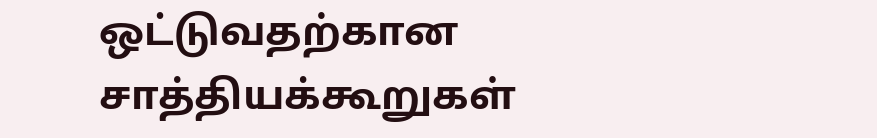ஒட்டுவதற்கான சாத்தியக்கூறுகள்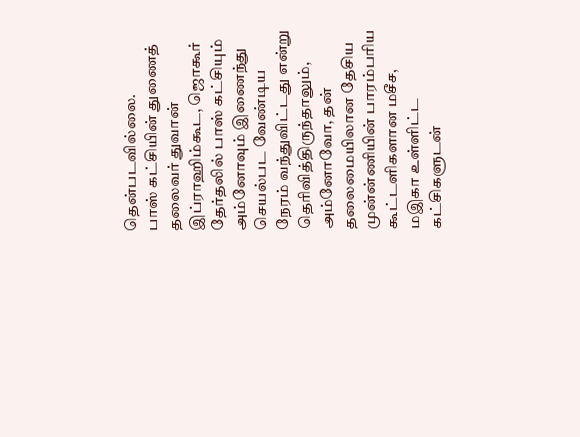தென்படவில்லை.
பாஸ் கட்சியின் துணைத் தலைவர் துவான் இப்ராஹிம்கூட, ஜொகூர் தேர்தலில் பாஸ் கட்சியும் அம்னோவும் இணைந்து செயல்பட வேண்டிய நேரம் வந்துவிட்டது என்று தெரிவித்திருந்தாலும், அம்னோவோ, தன் தலைமையிலான தேசிய முன்ன்ணியின் பாரம்பரிய கூட்டளிகளான மசீச, மஇகா உள்ளிட்ட கட்சிகளுடன்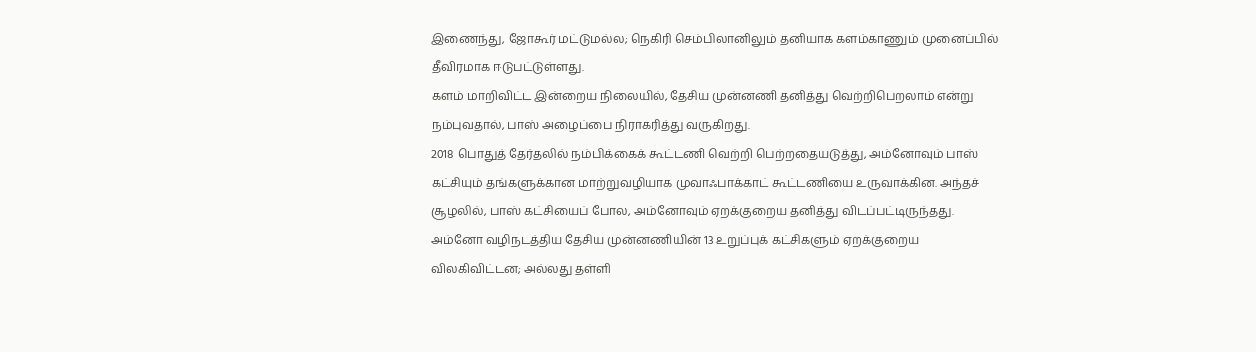இணைந்து, ஜோகூர் மட்டுமல்ல; நெகிரி செம்பிலானிலும் தனியாக களம்காணும் முனைப்பில் தீவிரமாக ஈடுபட்டுள்ளது.
களம் மாறிவிட்ட இன்றைய நிலையில், தேசிய முன்னணி தனித்து வெற்றிபெறலாம் என்று நம்புவதால், பாஸ் அழைப்பை நிராகரித்து வருகிறது.
2018 பொதுத் தேர்தலில் நம்பிக்கைக் கூட்டணி வெற்றி பெற்றதையடுத்து, அம்னோவும் பாஸ் கட்சியும் தங்களுக்கான மாற்றுவழியாக முவாஃபாக்காட் கூட்டணியை உருவாக்கின. அந்தச் சூழலில், பாஸ் கட்சியைப் போல, அம்னோவும் ஏறக்குறைய தனித்து விடப்பட்டிருந்தது.
அம்னோ வழிநடத்திய தேசிய முன்னணியின் 13 உறுப்புக் கட்சிகளும் ஏறக்குறைய விலகிவிட்டன; அல்லது தள்ளி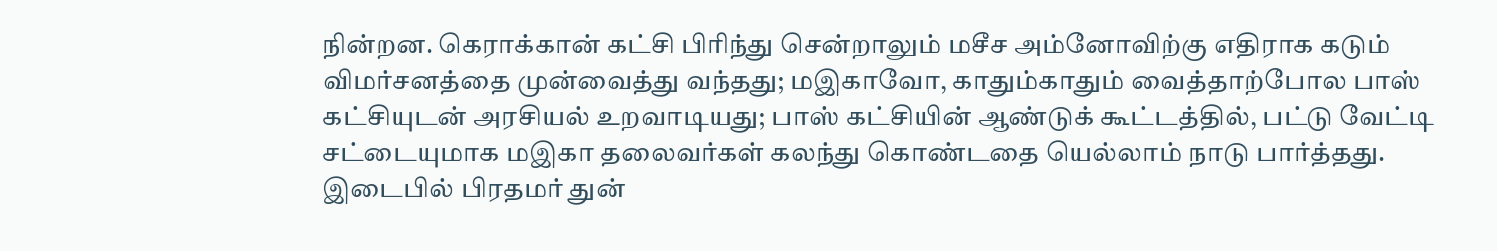நின்றன. கெராக்கான் கட்சி பிரிந்து சென்றாலும் மசீச அம்னோவிற்கு எதிராக கடும் விமர்சனத்தை முன்வைத்து வந்தது; மஇகாவோ, காதும்காதும் வைத்தாற்போல பாஸ் கட்சியுடன் அரசியல் உறவாடியது; பாஸ் கட்சியின் ஆண்டுக் கூட்டத்தில், பட்டு வேட்டி சட்டையுமாக மஇகா தலைவர்கள் கலந்து கொண்டதை யெல்லாம் நாடு பார்த்தது.
இடைபில் பிரதமர் துன்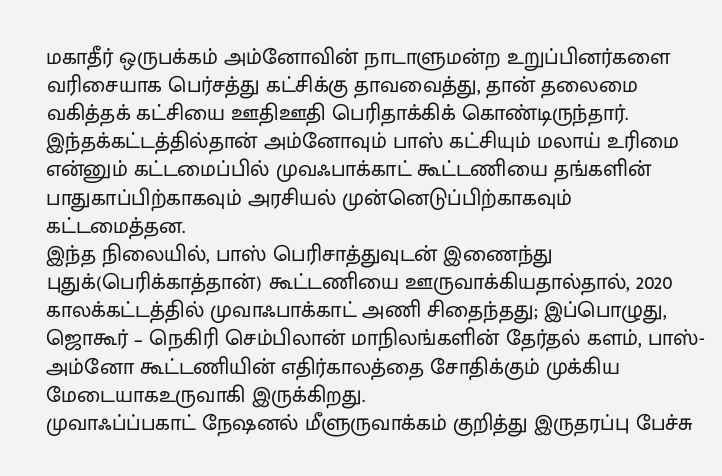மகாதீர் ஒருபக்கம் அம்னோவின் நாடாளுமன்ற உறுப்பினர்களை வரிசையாக பெர்சத்து கட்சிக்கு தாவவைத்து, தான் தலைமை வகித்தக் கட்சியை ஊதிஊதி பெரிதாக்கிக் கொண்டிருந்தார்.
இந்தக்கட்டத்தில்தான் அம்னோவும் பாஸ் கட்சியும் மலாய் உரிமை என்னும் கட்டமைப்பில் முவஃபாக்காட் கூட்டணியை தங்களின் பாதுகாப்பிற்காகவும் அரசியல் முன்னெடுப்பிற்காகவும் கட்டமைத்தன.
இந்த நிலையில், பாஸ் பெரிசாத்துவுடன் இணைந்து புதுக்(பெரிக்காத்தான்) கூட்டணியை ஊருவாக்கியதால்தால், 2020 காலக்கட்டத்தில் முவாஃபாக்காட் அணி சிதைந்தது; இப்பொழுது, ஜொகூர் – நெகிரி செம்பிலான் மாநிலங்களின் தேர்தல் களம், பாஸ்-அம்னோ கூட்டணியின் எதிர்காலத்தை சோதிக்கும் முக்கிய மேடையாகஉருவாகி இருக்கிறது.
முவாஃப்ப்பகாட் நேஷனல் மீளுருவாக்கம் குறித்து இருதரப்பு பேச்சு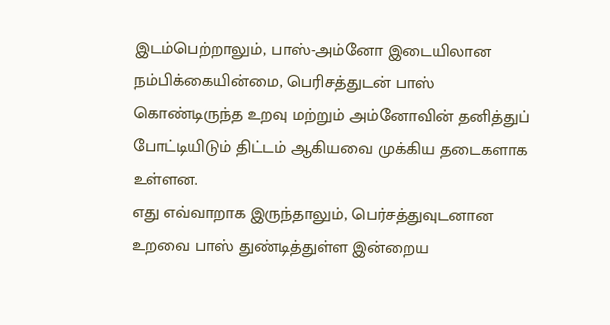இடம்பெற்றாலும், பாஸ்-அம்னோ இடையிலான நம்பிக்கையின்மை, பெரிசத்துடன் பாஸ் கொண்டிருந்த உறவு மற்றும் அம்னோவின் தனித்துப் போட்டியிடும் திட்டம் ஆகியவை முக்கிய தடைகளாக உள்ளன.
எது எவ்வாறாக இருந்தாலும், பெர்சத்துவுடனான உறவை பாஸ் துண்டித்துள்ள இன்றைய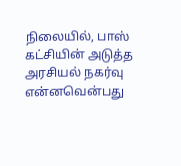நிலையில், பாஸ் கட்சியின் அடுத்த அரசியல் நகர்வு என்னவென்பது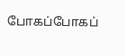போகப்போகப்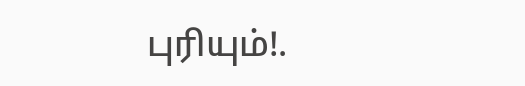புரியும்!.